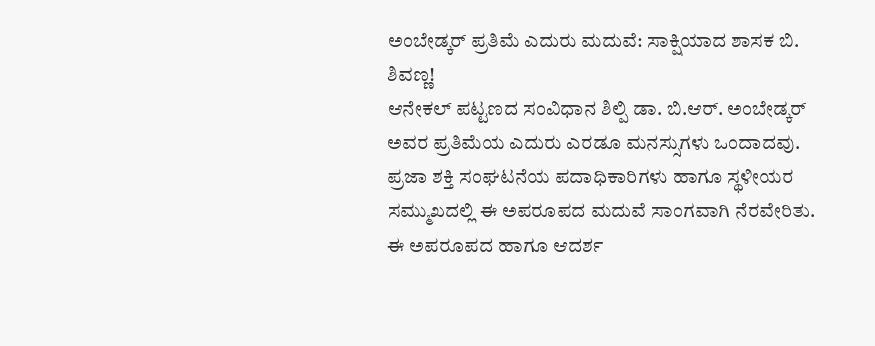ಅಂಬೇಡ್ಕರ್ ಪ್ರತಿಮೆ ಎದುರು ಮದುವೆ: ಸಾಕ್ಷಿಯಾದ ಶಾಸಕ ಬಿ. ಶಿವಣ್ಣ!
ಆನೇಕಲ್ ಪಟ್ಟಣದ ಸಂವಿಧಾನ ಶಿಲ್ಪಿ ಡಾ. ಬಿ.ಆರ್. ಅಂಬೇಡ್ಕರ್ ಅವರ ಪ್ರತಿಮೆಯ ಎದುರು ಎರಡೂ ಮನಸ್ಸುಗಳು ಒಂದಾದವು. ಪ್ರಜಾ ಶಕ್ತಿ ಸಂಘಟನೆಯ ಪದಾಧಿಕಾರಿಗಳು ಹಾಗೂ ಸ್ಥಳೀಯರ ಸಮ್ಮುಖದಲ್ಲಿ ಈ ಅಪರೂಪದ ಮದುವೆ ಸಾಂಗವಾಗಿ ನೆರವೇರಿತು.
ಈ ಅಪರೂಪದ ಹಾಗೂ ಆದರ್ಶ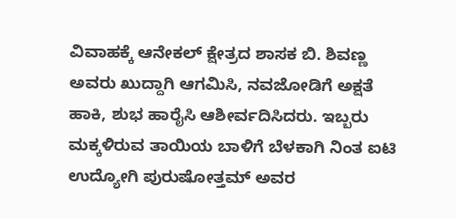ವಿವಾಹಕ್ಕೆ ಆನೇಕಲ್ ಕ್ಷೇತ್ರದ ಶಾಸಕ ಬಿ. ಶಿವಣ್ಣ ಅವರು ಖುದ್ದಾಗಿ ಆಗಮಿಸಿ, ನವಜೋಡಿಗೆ ಅಕ್ಷತೆ ಹಾಕಿ, ಶುಭ ಹಾರೈಸಿ ಆಶೀರ್ವದಿಸಿದರು. ಇಬ್ಬರು ಮಕ್ಕಳಿರುವ ತಾಯಿಯ ಬಾಳಿಗೆ ಬೆಳಕಾಗಿ ನಿಂತ ಐಟಿ ಉದ್ಯೋಗಿ ಪುರುಷೋತ್ತಮ್ ಅವರ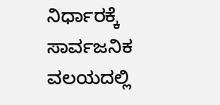ನಿರ್ಧಾರಕ್ಕೆ ಸಾರ್ವಜನಿಕ ವಲಯದಲ್ಲಿ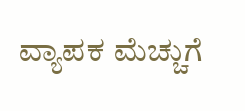ವ್ಯಾಪಕ ಮೆಚ್ಚುಗೆ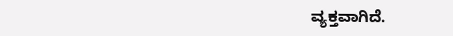ವ್ಯಕ್ತವಾಗಿದೆ.